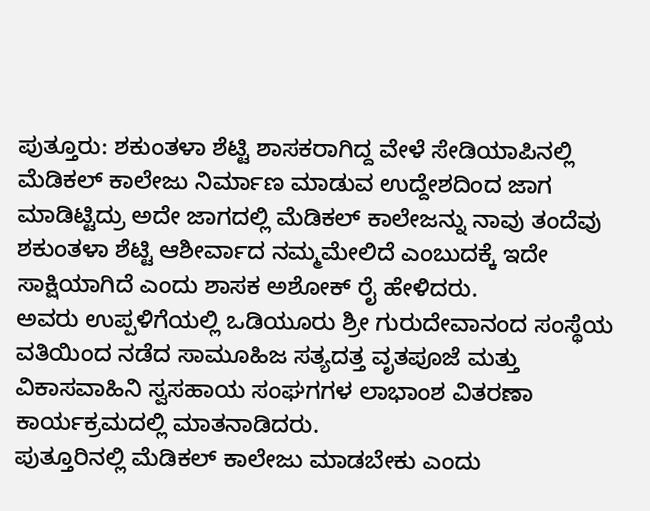ಪುತ್ತೂರು: ಶಕುಂತಳಾ ಶೆಟ್ಟಿ ಶಾಸಕರಾಗಿದ್ದ ವೇಳೆ ಸೇಡಿಯಾಪಿನಲ್ಲಿ ಮೆಡಿಕಲ್ ಕಾಲೇಜು ನಿರ್ಮಾಣ ಮಾಡುವ ಉದ್ದೇಶದಿಂದ ಜಾಗ ಮಾಡಿಟ್ಟಿದ್ರು ಅದೇ ಜಾಗದಲ್ಲಿ ಮೆಡಿಕಲ್ ಕಾಲೇಜನ್ನು ನಾವು ತಂದೆವು ಶಕುಂತಳಾ ಶೆಟ್ಟಿ ಆಶೀರ್ವಾದ ನಮ್ಮಮೇಲಿದೆ ಎಂಬುದಕ್ಕೆ ಇದೇ ಸಾಕ್ಷಿಯಾಗಿದೆ ಎಂದು ಶಾಸಕ ಅಶೋಕ್ ರೈ ಹೇಳಿದರು.
ಅವರು ಉಪ್ಪಳಿಗೆಯಲ್ಲಿ ಒಡಿಯೂರು ಶ್ರೀ ಗುರುದೇವಾನಂದ ಸಂಸ್ಥೆಯ ವತಿಯಿಂದ ನಡೆದ ಸಾಮೂಹಿಜ ಸತ್ಯದತ್ತ ವೃತಪೂಜೆ ಮತ್ತು ವಿಕಾಸವಾಹಿನಿ ಸ್ವಸಹಾಯ ಸಂಘಗಗಳ ಲಾಭಾಂಶ ವಿತರಣಾ ಕಾರ್ಯಕ್ರಮದಲ್ಲಿ ಮಾತನಾಡಿದರು.
ಪುತ್ತೂರಿನಲ್ಲಿ ಮೆಡಿಕಲ್ ಕಾಲೇಜು ಮಾಡಬೇಕು ಎಂದು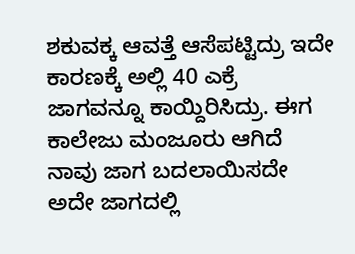ಶಕುವಕ್ಕ ಆವತ್ತೆ ಆಸೆಪಟ್ಟಿದ್ರು ಇದೇ ಕಾರಣಕ್ಕೆ ಅಲ್ಲಿ 40 ಎಕ್ರೆ ಜಾಗವನ್ನೂ ಕಾಯ್ದಿರಿಸಿದ್ರು. ಈಗ ಕಾಲೇಜು ಮಂಜೂರು ಆಗಿದೆ ನಾವು ಜಾಗ ಬದಲಾಯಿಸದೇ ಅದೇ ಜಾಗದಲ್ಲಿ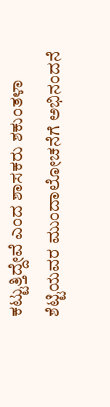ಕಟ್ಟುತ್ತಿದ್ದೇವೆ ಎಂದ ಶಾಸಕರು ಶಕುಂತಳಾ ಶೆಟ್ಟಿಯವರ ಮುಂದಾಲೋಚನೆಗೆ ಅಭಿನಂದನೆ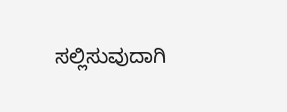ಸಲ್ಲಿಸುವುದಾಗಿ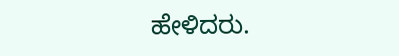ಹೇಳಿದರು.